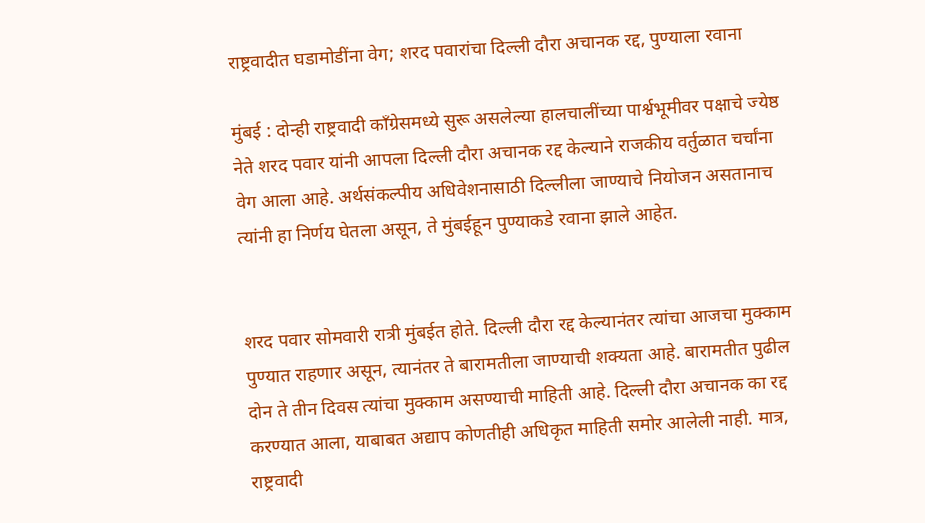राष्ट्रवादीत घडामोडींना वेग; शरद पवारांचा दिल्ली दौरा अचानक रद्द, पुण्याला रवाना

मुंबई : दोन्ही राष्ट्रवादी काँग्रेसमध्ये सुरू असलेल्या हालचालींच्या पार्श्वभूमीवर पक्षाचे ज्येष्ठ नेते शरद पवार यांनी आपला दिल्ली दौरा अचानक रद्द केल्याने राजकीय वर्तुळात चर्चांना वेग आला आहे. अर्थसंकल्पीय अधिवेशनासाठी दिल्लीला जाण्याचे नियोजन असतानाच त्यांनी हा निर्णय घेतला असून, ते मुंबईहून पुण्याकडे रवाना झाले आहेत.


शरद पवार सोमवारी रात्री मुंबईत होते. दिल्ली दौरा रद्द केल्यानंतर त्यांचा आजचा मुक्काम पुण्यात राहणार असून, त्यानंतर ते बारामतीला जाण्याची शक्यता आहे. बारामतीत पुढील दोन ते तीन दिवस त्यांचा मुक्काम असण्याची माहिती आहे. दिल्ली दौरा अचानक का रद्द करण्यात आला, याबाबत अद्याप कोणतीही अधिकृत माहिती समोर आलेली नाही. मात्र, राष्ट्रवादी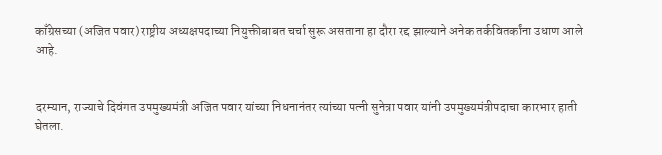काँग्रेसच्या (अजित पवार) राष्ट्रीय अध्यक्षपदाच्या नियुक्तीबाबत चर्चा सुरू असताना हा दौरा रद्द झाल्याने अनेक तर्कवितर्कांना उधाण आले आहे.


दरम्यान, राज्याचे दिवंगत उपमुख्यमंत्री अजित पवार यांच्या निधनानंतर त्यांच्या पत्नी सुनेत्रा पवार यांनी उपमुख्यमंत्रीपदाचा कारभार हाती घेतला.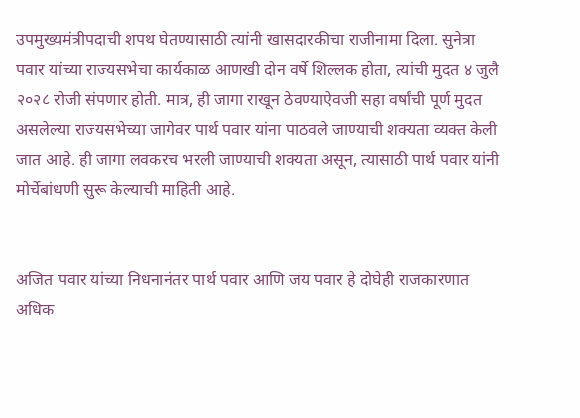उपमुख्यमंत्रीपदाची शपथ घेतण्यासाठी त्यांनी खासदारकीचा राजीनामा दिला. सुनेत्रा पवार यांच्या राज्यसभेचा कार्यकाळ आणखी दोन वर्षे शिल्लक होता, त्यांची मुदत ४ जुलै २०२८ रोजी संपणार होती. मात्र, ही जागा राखून ठेवण्याऐवजी सहा वर्षांची पूर्ण मुदत असलेल्या राज्यसभेच्या जागेवर पार्थ पवार यांना पाठवले जाण्याची शक्यता व्यक्त केली जात आहे. ही जागा लवकरच भरली जाण्याची शक्यता असून, त्यासाठी पार्थ पवार यांनी मोर्चेबांधणी सुरू केल्याची माहिती आहे.


अजित पवार यांच्या निधनानंतर पार्थ पवार आणि जय पवार हे दोघेही राजकारणात अधिक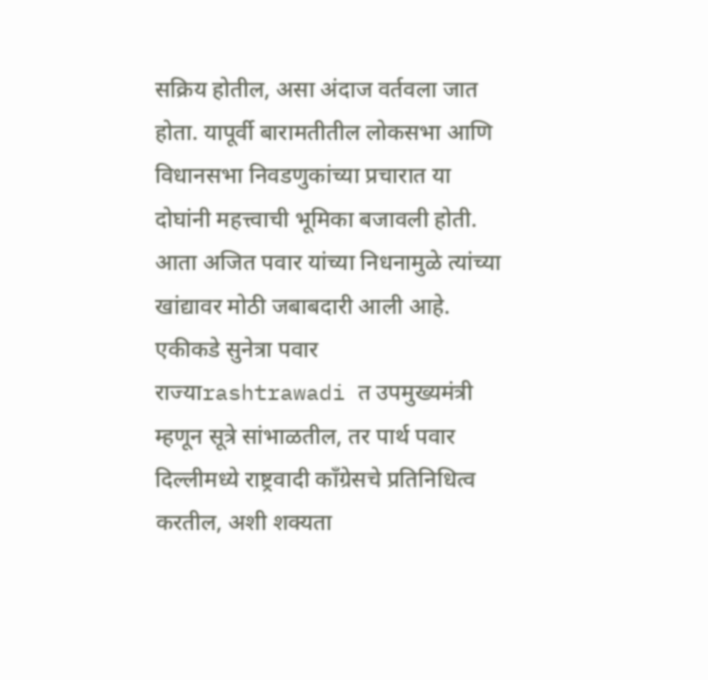सक्रिय होतील, असा अंदाज वर्तवला जात होता. यापूर्वी बारामतीतील लोकसभा आणि विधानसभा निवडणुकांच्या प्रचारात या दोघांनी महत्त्वाची भूमिका बजावली होती. आता अजित पवार यांच्या निधनामुळे त्यांच्या खांद्यावर मोठी जबाबदारी आली आहे. एकीकडे सुनेत्रा पवार राज्याrashtrawadi त उपमुख्यमंत्री म्हणून सूत्रे सांभाळतील, तर पार्थ पवार दिल्लीमध्ये राष्ट्रवादी काँग्रेसचे प्रतिनिधित्व करतील, अशी शक्यता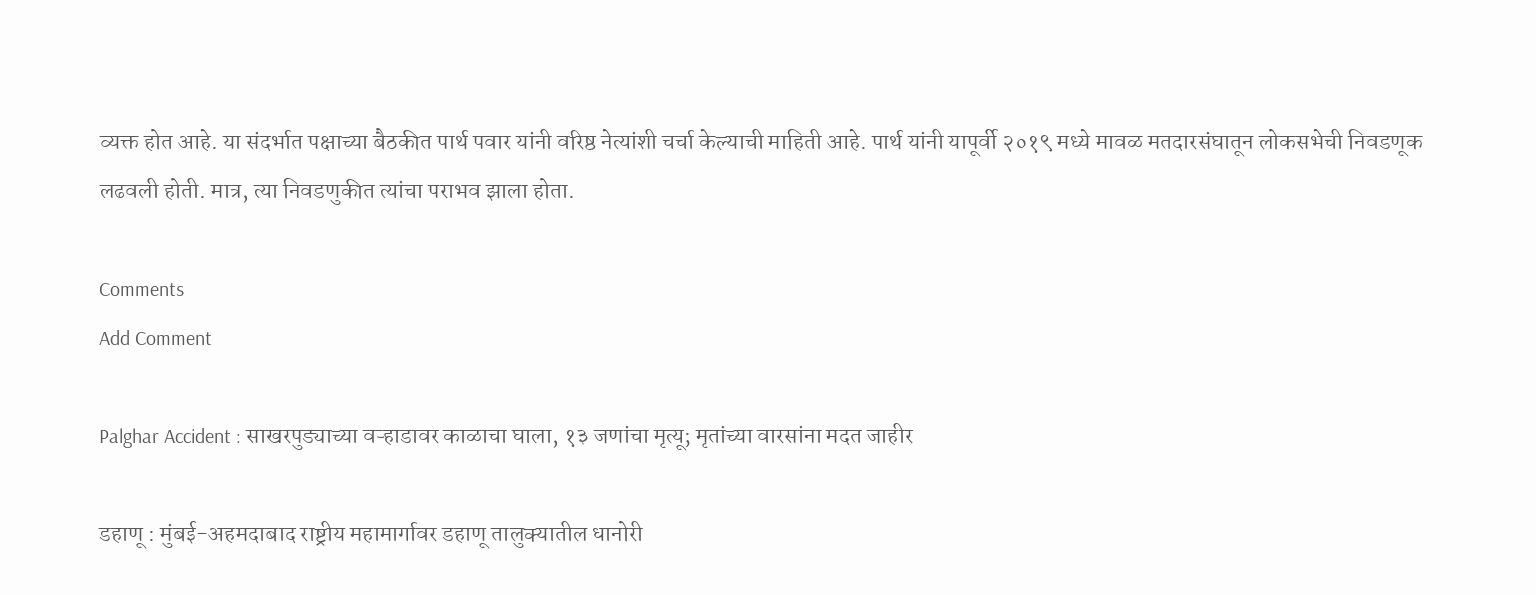व्यक्त होत आहे. या संदर्भात पक्षाच्या बैठकीत पार्थ पवार यांनी वरिष्ठ नेत्यांशी चर्चा केल्याची माहिती आहे. पार्थ यांनी यापूर्वी २०१९ मध्ये मावळ मतदारसंघातून लोकसभेची निवडणूक लढवली होती. मात्र, त्या निवडणुकीत त्यांचा पराभव झाला होता.

Comments
Add Comment

Palghar Accident : साखरपुड्याच्या वऱ्हाडावर काळाचा घाला, १३ जणांचा मृत्यू; मृतांच्या वारसांना मदत जाहीर

डहाणू : मुंबई-अहमदाबाद राष्ट्रीय महामार्गावर डहाणू तालुक्यातील धानोरी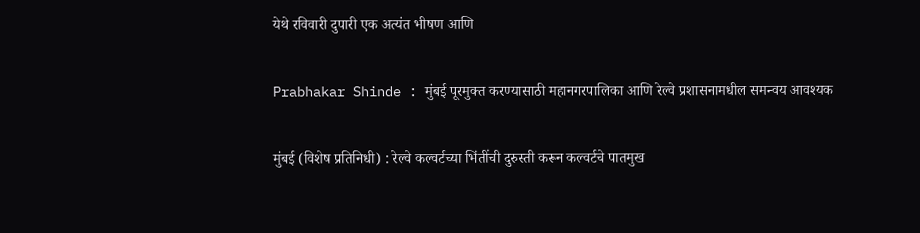येथे रविवारी दुपारी एक अत्यंत भीषण आणि

Prabhakar Shinde : मुंबई पूरमुक्त करण्यासाठी महानगरपालिका आणि रेल्वे प्रशासनामधील समन्वय आवश्यक

मुंबई (विशेष प्रतिनिधी) : रेल्वे कल्वर्टच्या भिंतींची दुरुस्ती करून कल्वर्टचे पातमुख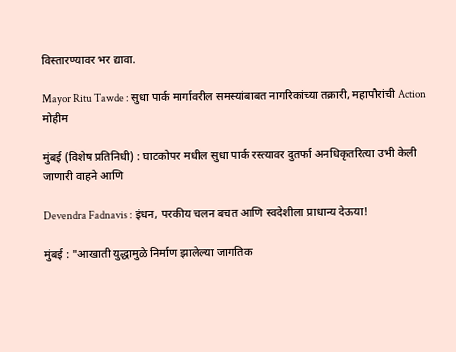विस्तारण्यावर भर द्यावा.

Mayor Ritu Tawde : सुधा पार्क मार्गावरील समस्यांबाबत नागरिकांच्या तक्रारी, महापौरांची Action मोहीम

मुंबई (विशेष प्रतिनिधी) : घाटकोपर मधील सुधा पार्क रस्त्यावर दुतर्फा अनधिकृतरित्या उभी केली जाणारी वाहने आणि

Devendra Fadnavis : इंधन, परकीय चलन बचत आणि स्वदेशीला प्राधान्य देऊया!

मुंबई : "आखाती युद्धामुळे निर्माण झालेल्या जागतिक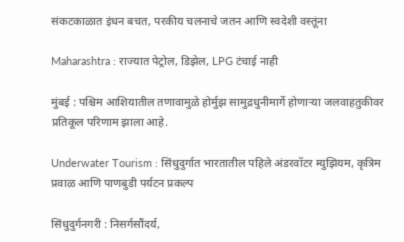संकटकाळात इंधन बचत, परकीय चलनाचे जतन आणि स्वदेशी वस्तूंना

Maharashtra : राज्यात पेट्रोल, डिझेल, LPG टंचाई नाही

मुंबई : पश्चिम आशियातील तणावामुळे होर्मुझ सामुद्रधुनीमार्गे होणाऱ्या जलवाहतुकीवर प्रतिकूल परिणाम झाला आहे.

Underwater Tourism : सिंधुदुर्गात भारतातील पहिले अंडरवॉटर म्युझियम, कृत्रिम प्रवाळ आणि पाणबुडी पर्यटन प्रकल्प

सिंधुदुर्गनगरी : निसर्गसौंदर्य,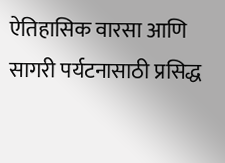ऐतिहासिक वारसा आणि सागरी पर्यटनासाठी प्रसिद्ध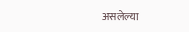असलेल्या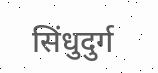सिंधुदुर्ग